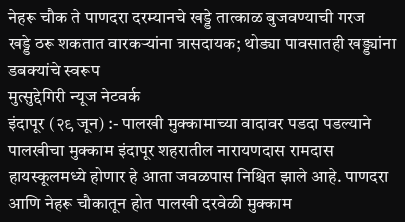नेहरू चौक ते पाणदरा दरम्यानचे खड्डे तात्काळ बुजवण्याची गरज
खड्डे ठरू शकतात वारकऱ्यांना त्रासदायक; थोड्या पावसातही खड्ड्यांना डबक्यांचे स्वरूप
मुत्सुद्देगिरी न्यूज नेटवर्क
इंदापूर (२९ जून) :- पालखी मुक्कामाच्या वादावर पडदा पडल्याने पालखीचा मुक्काम इंदापूर शहरातील नारायणदास रामदास हायस्कूलमध्ये होणार हे आता जवळपास निश्चित झाले आहे. पाणदरा आणि नेहरू चौकातून होत पालखी दरवेळी मुक्काम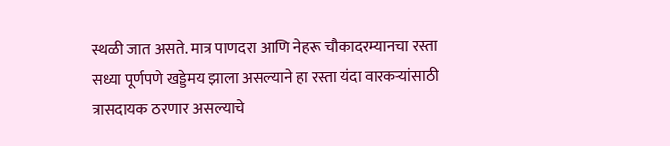स्थळी जात असते. मात्र पाणदरा आणि नेहरू चौकादरम्यानचा रस्ता सध्या पूर्णपणे खड्डेमय झाला असल्याने हा रस्ता यंदा वारकऱ्यांसाठी त्रासदायक ठरणार असल्याचे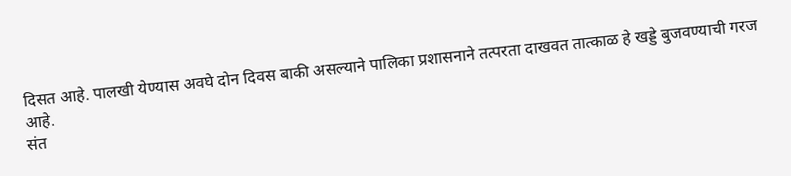दिसत आहे. पालखी येण्यास अवघे दोन दिवस बाकी असल्याने पालिका प्रशासनाने तत्परता दाखवत तात्काळ हे खड्डे बुजवण्याची गरज आहे.
संत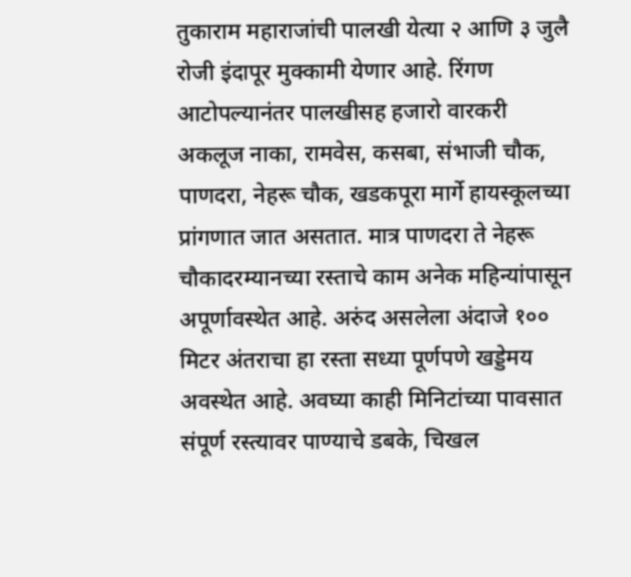तुकाराम महाराजांची पालखी येत्या २ आणि ३ जुलै रोजी इंदापूर मुक्कामी येणार आहे. रिंगण आटोपल्यानंतर पालखीसह हजारो वारकरी अकलूज नाका, रामवेस, कसबा, संभाजी चौक, पाणदरा, नेहरू चौक, खडकपूरा मार्गे हायस्कूलच्या प्रांगणात जात असतात. मात्र पाणदरा ते नेहरू चौकादरम्यानच्या रस्ताचे काम अनेक महिन्यांपासून अपूर्णावस्थेत आहे. अरुंद असलेला अंदाजे १०० मिटर अंतराचा हा रस्ता सध्या पूर्णपणे खड्डेमय अवस्थेत आहे. अवघ्या काही मिनिटांच्या पावसात संपूर्ण रस्त्यावर पाण्याचे डबके, चिखल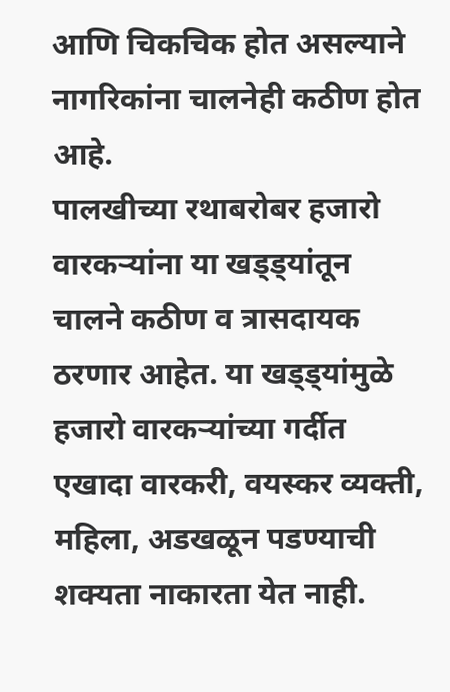आणि चिकचिक होत असल्याने नागरिकांना चालनेही कठीण होत आहे.
पालखीच्या रथाबरोबर हजारो वारकऱ्यांना या खड्ड्यांतून चालने कठीण व त्रासदायक ठरणार आहेत. या खड्ड्यांमुळे हजारो वारकऱ्यांच्या गर्दीत एखादा वारकरी, वयस्कर व्यक्ती, महिला, अडखळून पडण्याची शक्यता नाकारता येत नाही.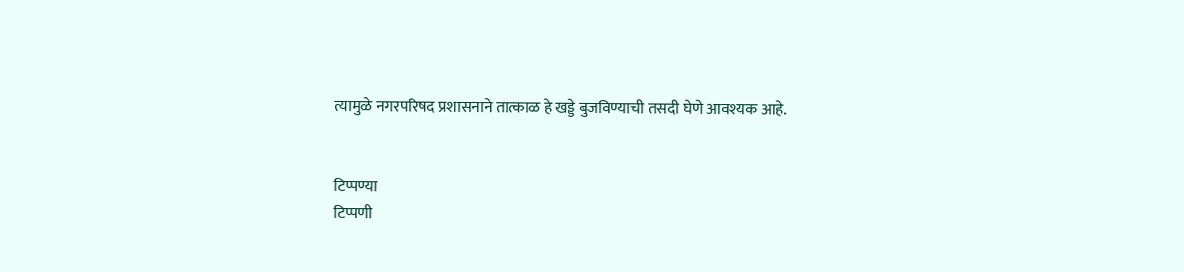त्यामुळे नगरपरिषद प्रशासनाने तात्काळ हे खड्डे बुजविण्याची तसदी घेणे आवश्यक आहे.


टिप्पण्या
टिप्पणी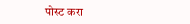पोस्ट करा